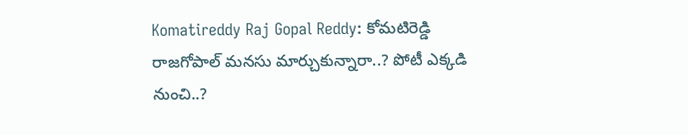Komatireddy Raj Gopal Reddy: కోమటిరెడ్డి రాజగోపాల్‌ మనసు మార్చుకున్నారా..? పోటీ ఎక్కడి నుంచి..?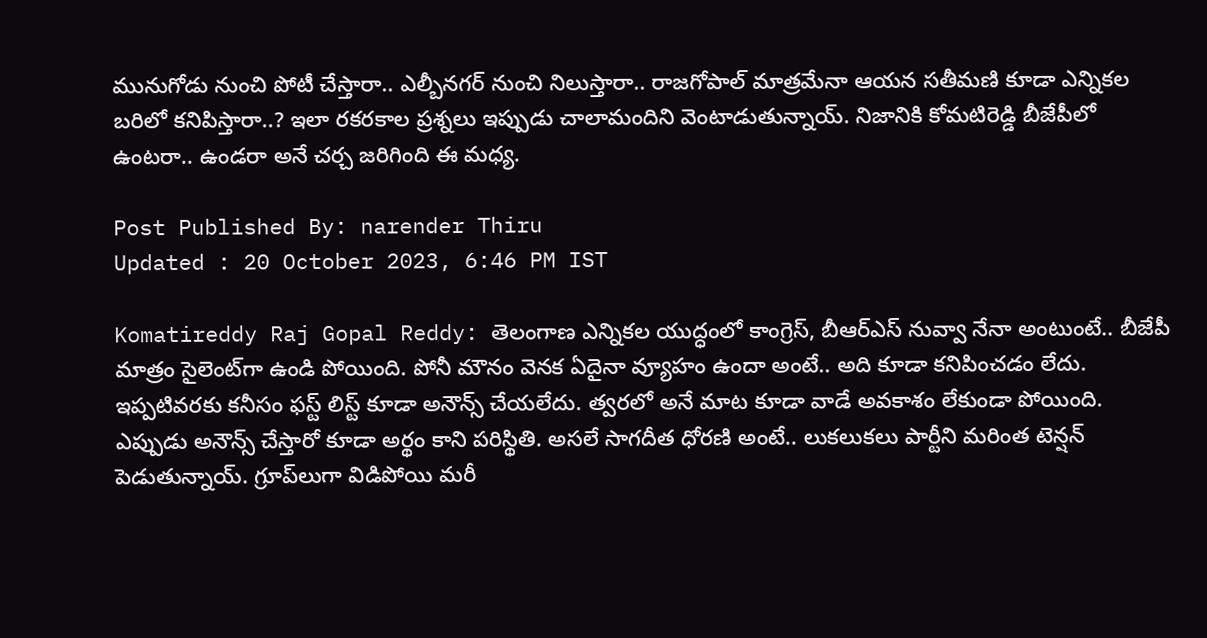మునుగోడు నుంచి పోటీ చేస్తారా.. ఎల్బీనగర్‌ నుంచి నిలుస్తారా.. రాజగోపాల్‌ మాత్రమేనా ఆయన సతీమణి కూడా ఎన్నికల బరిలో కనిపిస్తారా..? ఇలా రకరకాల ప్రశ్నలు ఇప్పుడు చాలామందిని వెంటాడుతున్నాయ్. నిజానికి కోమటిరెడ్డి బీజేపీలో ఉంటరా.. ఉండరా అనే చర్చ జరిగింది ఈ మధ్య.

Post Published By: narender Thiru
Updated : 20 October 2023, 6:46 PM IST

Komatireddy Raj Gopal Reddy: తెలంగాణ ఎన్నికల యుద్ధంలో కాంగ్రెస్, బీఆర్ఎస్‌ నువ్వా నేనా అంటుంటే.. బీజేపీ మాత్రం సైలెంట్‌గా ఉండి పోయింది. పోనీ మౌనం వెనక ఏదైనా వ్యూహం ఉందా అంటే.. అది కూడా కనిపించడం లేదు. ఇప్పటివరకు కనీసం ఫస్ట్ లిస్ట్ కూడా అనౌన్స్‌ చేయలేదు. త్వరలో అనే మాట కూడా వాడే అవకాశం లేకుండా పోయింది. ఎప్పుడు అనౌన్స్‌ చేస్తారో కూడా అర్థం కాని పరిస్థితి. అసలే సాగదీత ధోరణి అంటే.. లుకలుకలు పార్టీని మరింత టెన్షన్ పెడుతున్నాయ్. గ్రూప్‌లుగా విడిపోయి మరీ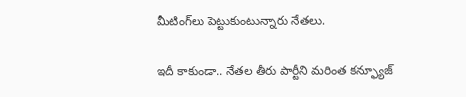మీటింగ్‌లు పెట్టుకుంటున్నారు నేతలు.

ఇదీ కాకుండా.. నేతల తీరు పార్టీని మరింత కన్ఫ్యూజ్‌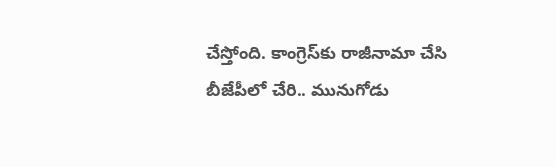చేస్తోంది. కాంగ్రెస్‌కు రాజీనామా చేసి బీజేపీలో చేరి.. మునుగోడు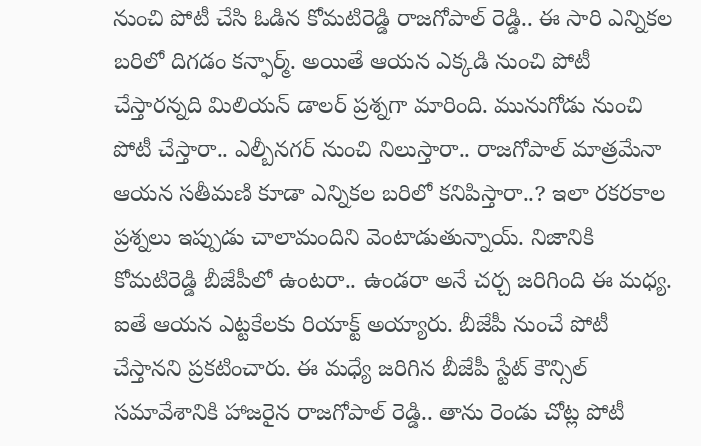నుంచి పోటీ చేసి ఓడిన కోమటిరెడ్డి రాజగోపాల్‌ రెడ్డి.. ఈ సారి ఎన్నికల బరిలో దిగడం కన్ఫార్మ్. అయితే ఆయన ఎక్కడి నుంచి పోటీ చేస్తారన్నది మిలియన్‌ డాలర్‌ ప్రశ్నగా మారింది. మునుగోడు నుంచి పోటీ చేస్తారా.. ఎల్బీనగర్‌ నుంచి నిలుస్తారా.. రాజగోపాల్‌ మాత్రమేనా ఆయన సతీమణి కూడా ఎన్నికల బరిలో కనిపిస్తారా..? ఇలా రకరకాల ప్రశ్నలు ఇప్పుడు చాలామందిని వెంటాడుతున్నాయ్. నిజానికి కోమటిరెడ్డి బీజేపీలో ఉంటరా.. ఉండరా అనే చర్చ జరిగింది ఈ మధ్య. ఐతే ఆయన ఎట్టకేలకు రియాక్ట్ అయ్యారు. బీజేపీ నుంచే పోటీ చేస్తానని ప్రకటించారు. ఈ మధ్యే జరిగిన బీజేపీ స్టేట్ కౌన్సిల్ సమావేశానికి హాజరైన రాజగోపాల్ రెడ్డి.. తాను రెండు చోట్ల పోటీ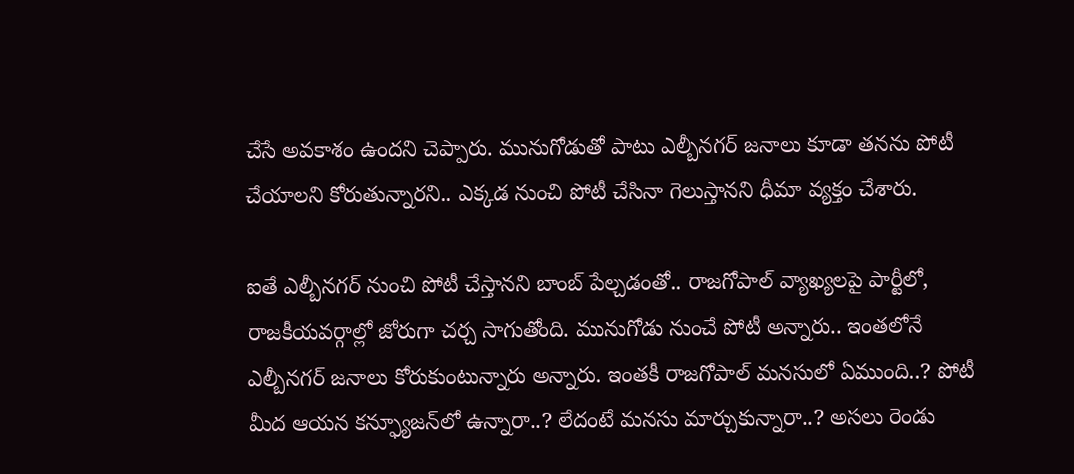చేసే అవకాశం ఉందని చెప్పారు. మునుగోడుతో పాటు ఎల్బీనగర్‌ జనాలు కూడా తనను పోటీ చేయాలని కోరుతున్నారని.. ఎక్కడ నుంచి పోటీ చేసినా గెలుస్తానని ధీమా వ్యక్తం చేశారు.

ఐతే ఎల్బీనగర్ నుంచి పోటీ చేస్తానని బాంబ్‌ పేల్చడంతో.. రాజగోపాల్‌ వ్యాఖ్యలపై పార్టీలో, రాజకీయవర్గాల్లో జోరుగా చర్చ సాగుతోంది. మునుగోడు నుంచే పోటీ అన్నారు.. ఇంతలోనే ఎల్బీనగర్ జనాలు కోరుకుంటున్నారు అన్నారు. ఇంతకీ రాజగోపాల్ మనసులో ఏముంది..? పోటీ మీద ఆయన కన్ఫ్యూజన్‌లో ఉన్నారా..? లేదంటే మనసు మార్చుకున్నారా..? అసలు రెండు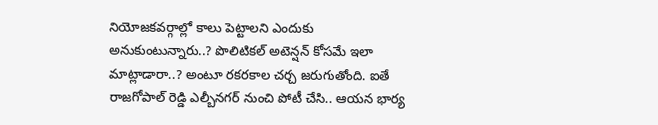నియోజకవర్గాల్లో కాలు పెట్టాలని ఎందుకు అనుకుంటున్నారు..? పొలిటికల్ అటెన్షన్‌ కోసమే ఇలా మాట్లాడారా..? అంటూ రకరకాల చర్చ జరుగుతోంది. ఐతే రాజగోపాల్‌ రెడ్డి ఎల్బీనగర్‌ నుంచి పోటీ చేసి.. ఆయన భార్య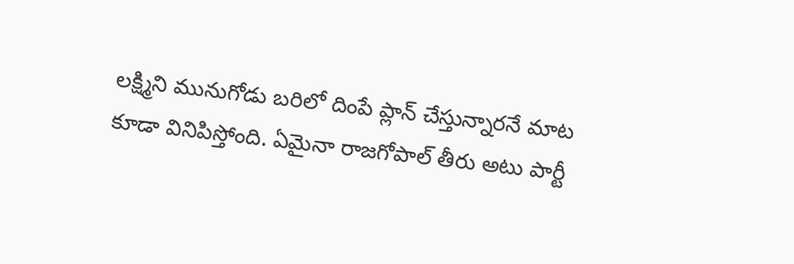లక్ష్మిని మునుగోడు బరిలో దింపే ప్లాన్ చేస్తున్నారనే మాట కూడా వినిపిస్తోంది. ఏమైనా రాజగోపాల్ తీరు అటు పార్టీ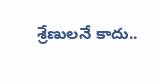శ్రేణులనే కాదు..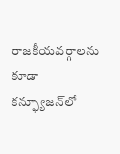రాజకీయవర్గాలను కూడా కన్ఫ్యూజన్‌లో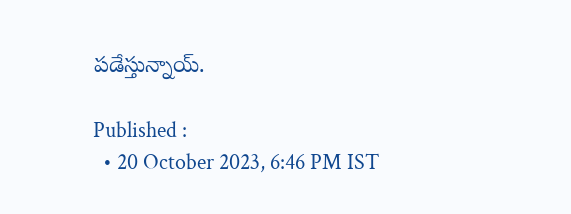పడేస్తున్నాయ్.

Published :
  • 20 October 2023, 6:46 PM IST